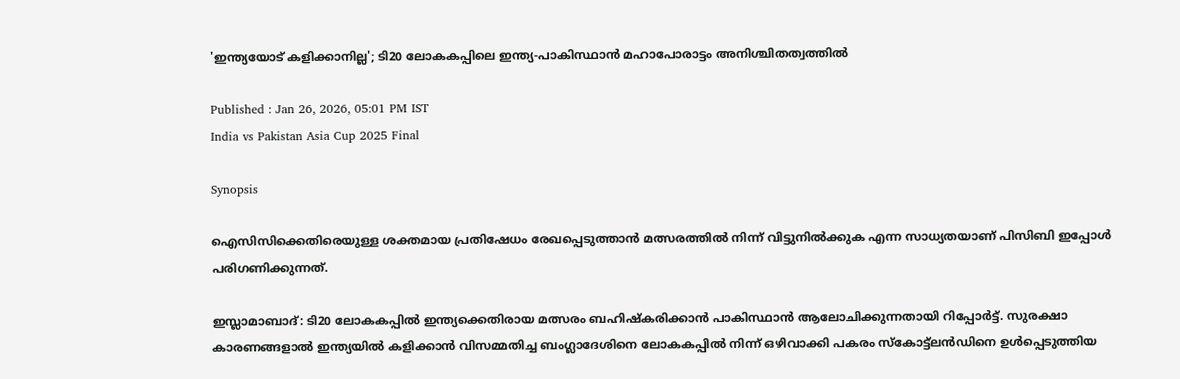'ഇന്ത്യയോട് കളിക്കാനില്ല'; ടി20 ലോകകപ്പിലെ ഇന്ത്യ-പാകിസ്ഥാൻ മഹാപോരാട്ടം അനിശ്ചിതത്വത്തില്‍

Published : Jan 26, 2026, 05:01 PM IST
India vs Pakistan Asia Cup 2025 Final

Synopsis

ഐസിസിക്കെതിരെയുള്ള ശക്തമായ പ്രതിഷേധം രേഖപ്പെടുത്താൻ മത്സരത്തിൽ നിന്ന് വിട്ടുനിൽക്കുക എന്ന സാധ്യതയാണ് പിസിബി ഇപ്പോള്‍ പരിഗണിക്കുന്നത്.

ഇസ്ലാമാബാദ്: ടി20 ലോകകപ്പിൽ ഇന്ത്യക്കെതിരായ മത്സരം ബഹിഷ്കരിക്കാൻ പാകിസ്ഥാന്‍ ആലോചിക്കുന്നതായി റിപ്പോര്‍ട്ട്. സുരക്ഷാ കാരണങ്ങളാൽ ഇന്ത്യയിൽ കളിക്കാൻ വിസമ്മതിച്ച ബംഗ്ലാദേശിനെ ലോകകപ്പിൽ നിന്ന് ഒഴിവാക്കി പകരം സ്കോട്ട്‌ലൻഡിനെ ഉൾപ്പെടുത്തിയ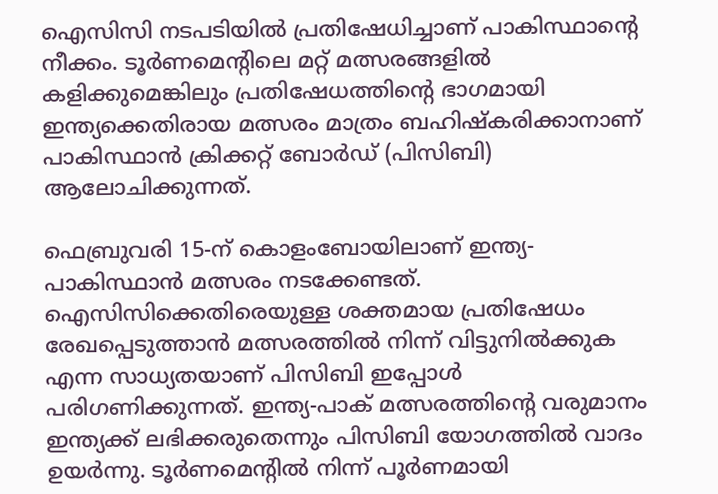ഐസിസി നടപടിയിൽ പ്രതിഷേധിച്ചാണ് പാകിസ്ഥാന്‍റെ നീക്കം. ടൂർണമെന്‍റിലെ മറ്റ് മത്സരങ്ങളിൽ കളിക്കുമെങ്കിലും പ്രതിഷേധത്തിന്‍റെ ഭാഗമായി ഇന്ത്യക്കെതിരായ മത്സരം മാത്രം ബഹിഷ്കരിക്കാനാണ് പാകിസ്ഥാൻ ക്രിക്കറ്റ് ബോർഡ് (പിസിബി) ആലോചിക്കുന്നത്.

ഫെബ്രുവരി 15-ന് കൊളംബോയിലാണ് ഇന്ത്യ-പാകിസ്ഥാന്‍ മത്സരം നടക്കേണ്ടത്. ഐസിസിക്കെതിരെയുള്ള ശക്തമായ പ്രതിഷേധം രേഖപ്പെടുത്താൻ മത്സരത്തിൽ നിന്ന് വിട്ടുനിൽക്കുക എന്ന സാധ്യതയാണ് പിസിബി ഇപ്പോള്‍ പരിഗണിക്കുന്നത്. ഇന്ത്യ-പാക് മത്സരത്തിന്‍റെ വരുമാനം ഇന്ത്യക്ക് ലഭിക്കരുതെന്നും പിസിബി യോഗത്തിൽ വാദം ഉയര്‍ന്നു. ടൂർണമെന്‍റിൽ നിന്ന് പൂർണമായി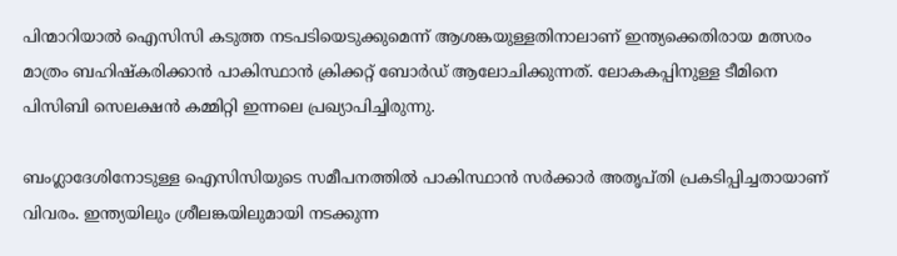പിന്മാറിയാൽ ഐസിസി കടുത്ത നടപടിയെടുക്കുമെന്ന് ആശങ്കയുള്ളതിനാലാണ് ഇന്ത്യക്കെതിരായ മത്സരം മാത്രം ബഹിഷ്കരിക്കാന്‍ പാകിസ്ഥാന്‍ ക്രിക്കറ്റ് ബോര്‍ഡ് ആലോചിക്കുന്നത്. ലോകകപ്പിനുള്ള ടീമിനെ പിസിബി സെലക്ഷൻ കമ്മിറ്റി ഇന്നലെ പ്രഖ്യാപിച്ചിരുന്നു.

ബംഗ്ലാദേശിനോടുള്ള ഐസിസിയുടെ സമീപനത്തിൽ പാകിസ്ഥാൻ സർക്കാർ അതൃപ്തി പ്രകടിപ്പിച്ചതായാണ് വിവരം. ഇന്ത്യയിലും ശ്രീലങ്കയിലുമായി നടക്കുന്ന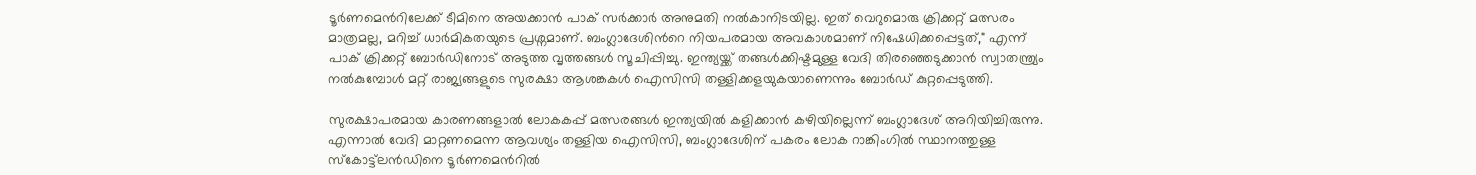ടൂർണമെന്‍റിലേക്ക് ടീമിനെ അയക്കാൻ പാക് സർക്കാർ അനുമതി നൽകാനിടയില്ല. ഇത് വെറുമൊരു ക്രിക്കറ്റ് മത്സരം മാത്രമല്ല, മറിച്ച് ധാര്‍മികതയുടെ പ്രശ്നമാണ്. ബംഗ്ലാദേശിന്‍റെ നിയപരമായ അവകാശമാണ് നിഷേധിക്കപ്പെട്ടത്," എന്ന് പാക് ക്രിക്കറ്റ് ബോര്‍ഡിനോട് അടുത്ത വൃത്തങ്ങൾ സൂചിപ്പിച്ചു. ഇന്ത്യയ്ക്ക് തങ്ങൾക്കിഷ്ടമുള്ള വേദി തിരഞ്ഞെടുക്കാൻ സ്വാതന്ത്ര്യം നൽകുമ്പോൾ മറ്റ് രാജ്യങ്ങളുടെ സുരക്ഷാ ആശങ്കകൾ ഐസിസി തള്ളിക്കളയുകയാണെന്നും ബോര്‍ഡ് കുറ്റപ്പെടുത്തി.

സുരക്ഷാപരമായ കാരണങ്ങളാല്‍ ലോകകപ്പ് മത്സരങ്ങൾ ഇന്ത്യയിൽ കളിക്കാന്‍ കഴിയില്ലെന്ന് ബംഗ്ലാദേശ് അറിയിച്ചിരുന്നു. എന്നാൽ വേദി മാറ്റണമെന്ന ആവശ്യം തള്ളിയ ഐസിസി, ബംഗ്ലാദേശിന് പകരം ലോക റാങ്കിംഗിൽ സ്ഥാനത്തുള്ള സ്കോട്ട്‌ലൻഡിനെ ടൂർണമെന്‍റിൽ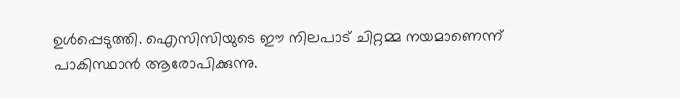ഉൾപ്പെടുത്തി. ഐസിസിയുടെ ഈ നിലപാട് ചിറ്റമ്മ നയമാണെന്ന് പാകിസ്ഥാൻ ആരോപിക്കുന്നു.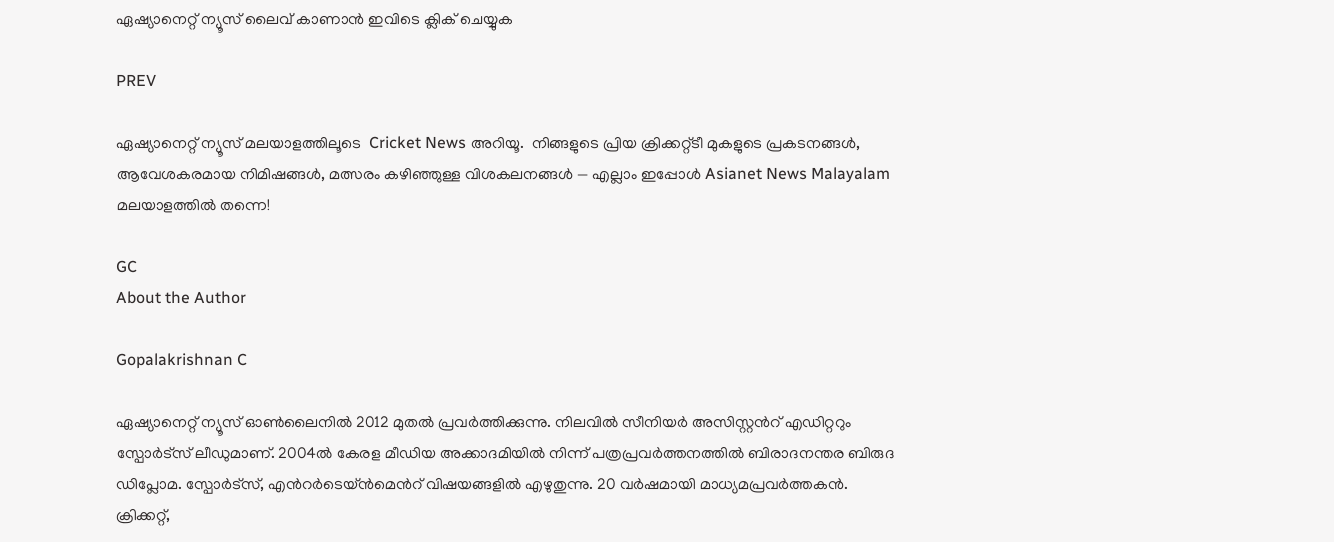ഏഷ്യാനെറ്റ് ന്യൂസ് ലൈവ് കാണാന്‍ ഇവിടെ ക്ലിക് ചെയ്യുക

PREV

ഏഷ്യാനെറ്റ് ന്യൂസ് മലയാളത്തിലൂടെ  Cricket News അറിയൂ.  നിങ്ങളുടെ പ്രിയ ക്രിക്കറ്റ്ടീ മുകളുടെ പ്രകടനങ്ങൾ, ആവേശകരമായ നിമിഷങ്ങൾ, മത്സരം കഴിഞ്ഞുള്ള വിശകലനങ്ങൾ — എല്ലാം ഇപ്പോൾ Asianet News Malayalam മലയാളത്തിൽ തന്നെ!

GC
About the Author

Gopalakrishnan C

ഏഷ്യാനെറ്റ് ന്യൂസ് ഓണ്‍ലൈനില്‍ 2012 മുതല്‍ പ്രവര്‍ത്തിക്കുന്നു. നിലവില്‍ സീനിയര്‍ അസിസ്റ്റന്‍റ് എഡിറ്ററും സ്പോർട്സ് ലീഡുമാണ്. 2004ൽ കേരള മീഡിയ അക്കാദമിയില്‍ നിന്ന് പത്രപ്രവര്‍ത്തനത്തില്‍ ബിരാദനന്തര ബിരുദ ഡിപ്ലോമ. സ്പോര്‍ട്സ്, എന്‍റര്‍ടെയ്ൻമെന്‍റ് വിഷയങ്ങളില്‍ എഴുതുന്നു. 20 വര്‍ഷമായി മാധ്യമപ്രവര്‍ത്തകൻ. ക്രിക്കറ്റ്,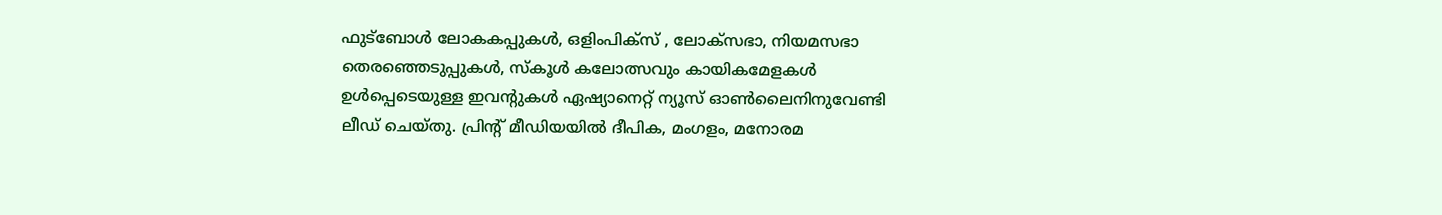ഫുട്ബോള്‍ ലോകകപ്പുകൾ, ഒളിംപിക്സ് , ലോക്സഭാ, നിയമസഭാ തെരഞ്ഞെടുപ്പുകള്‍, സ്കൂള്‍ കലോത്സവും കായികമേളകള്‍ ഉള്‍പ്പെടെയുള്ള ഇവന്‍റുകള്‍ ഏഷ്യാനെറ്റ് ന്യൂസ് ഓണ്‍ലൈനിനുവേണ്ടി ലീഡ് ചെയ്തു. പ്രിന്‍റ് മീഡിയയില്‍ ദീപിക, മംഗളം, മനോരമ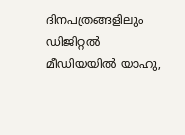ദിനപത്രങ്ങളിലും ഡിജിറ്റൽ മീഡിയയില്‍ യാഹു,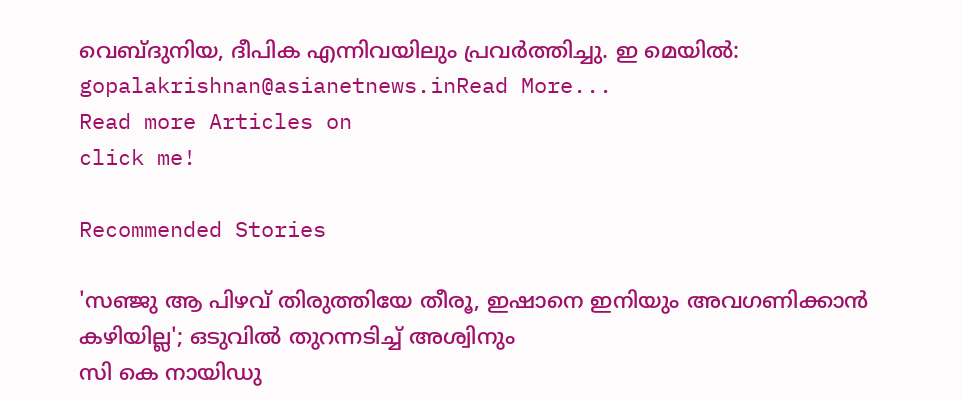വെബ്ദുനിയ, ദീപിക എന്നിവയിലും പ്രവര്‍ത്തിച്ചു. ഇ മെയില്‍: gopalakrishnan@asianetnews.inRead More...
Read more Articles on
click me!

Recommended Stories

'സഞ്ജു ആ പിഴവ് തിരുത്തിയേ തീരൂ, ഇഷാനെ ഇനിയും അവഗണിക്കാൻ കഴിയില്ല'; ഒടുവില്‍ തുറന്നടിച്ച് അശ്വിനും
സി കെ നായിഡു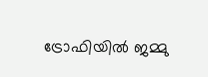ട്രോഫിയില്‍ ജമ്മു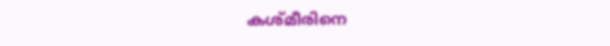കശ്മീരിനെ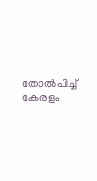തോല്‍പിച്ച് കേരളം